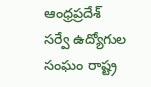ఆంధ్రప్రదేశ్ సర్వే ఉద్యోగుల సంఘం రాష్ట్ర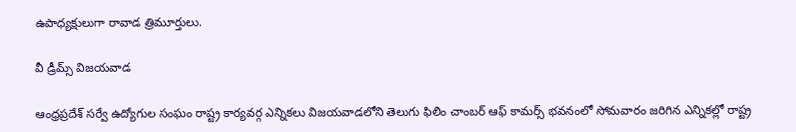ఉపాధ్యక్షులుగా రావాడ త్రిమూర్తులు.

వీ డ్రీమ్స్ విజయవాడ

ఆంధ్రప్రదేశ్ సర్వే ఉద్యోగుల సంఘం రాష్ట్ర కార్యవర్గ ఎన్నికలు విజయవాడలోని తెలుగు ఫిలిం చాంబర్ ఆఫ్ కామర్స్ భవనంలో సోమవారం జరిగిన ఎన్నికల్లో రాష్ట్ర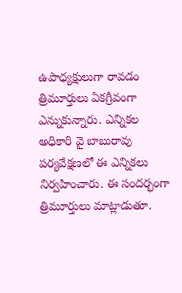ఉపాధ్యక్షులుగా రావడం త్రిమూర్తులు ఏకగ్రీవంగా ఎన్నుకున్నారు. ఎన్నికల అధికారి వై బాబురావు పర్యవేక్షణలో ఈ ఎన్నికలు నిర్వహించారు. ఈ సందర్భంగా త్రిమూర్తులు మాట్లాడుతూ.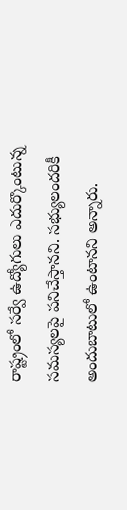రాష్ట్రంలో సర్వే ఉద్యోగులు ఎదుర్కొంటున్న సమస్యలపై పనిచేస్తానని. సభ్యులందరికీ అందుబాటులో ఉంటానని అన్నారు.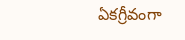ఏకగ్రీవంగా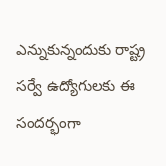ఎన్నుకున్నందుకు రాష్ట్ర సర్వే ఉద్యోగులకు ఈ సందర్భంగా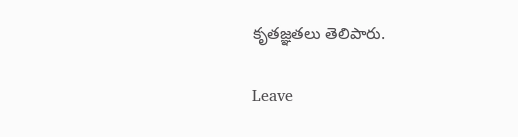కృతజ్ఞతలు తెలిపారు.

Leave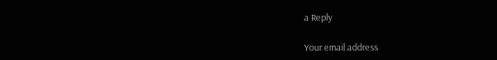a Reply

Your email address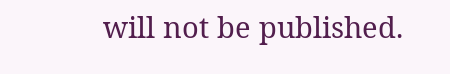will not be published.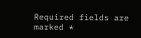Required fields are marked *